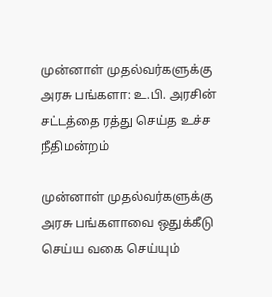முன்னாள் முதல்வர்களுக்கு அரசு பங்களா: உ.பி. அரசின் சட்டத்தை ரத்து செய்த உச்ச நீதிமன்றம்

முன்னாள் முதல்வர்களுக்கு அரசு பங்களாவை ஒதுக்கீடு செய்ய வகை செய்யும்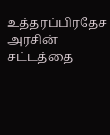உத்தரப்பிரதேச அரசின் சட்டத்தை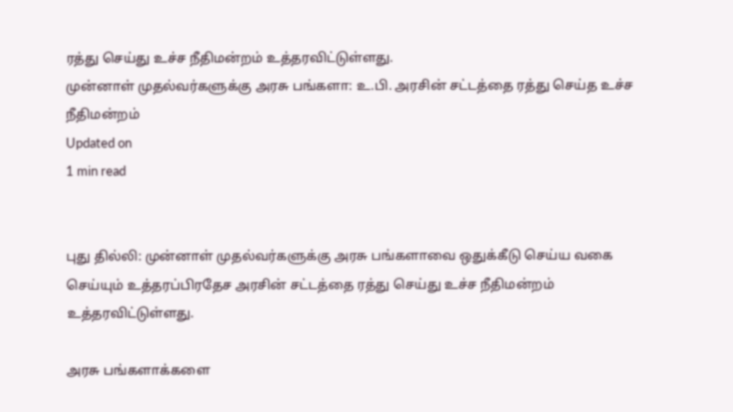ரத்து செய்து உச்ச நீதிமன்றம் உத்தரவிட்டுள்ளது.
முன்னாள் முதல்வர்களுக்கு அரசு பங்களா: உ.பி. அரசின் சட்டத்தை ரத்து செய்த உச்ச நீதிமன்றம்
Updated on
1 min read


புது தில்லி: முன்னாள் முதல்வர்களுக்கு அரசு பங்களாவை ஒதுக்கீடு செய்ய வகை செய்யும் உத்தரப்பிரதேச அரசின் சட்டத்தை ரத்து செய்து உச்ச நீதிமன்றம் உத்தரவிட்டுள்ளது.

அரசு பங்களாக்களை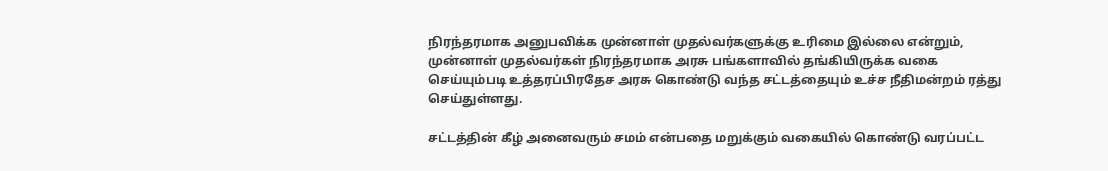நிரந்தரமாக அனுபவிக்க முன்னாள் முதல்வர்களுக்கு உரிமை இல்லை என்றும், முன்னாள் முதல்வர்கள் நிரந்தரமாக அரசு பங்களாவில் தங்கியிருக்க வகை செய்யும்படி உத்தரப்பிரதேச அரசு கொண்டு வந்த சட்டத்தையும் உச்ச நீதிமன்றம் ரத்து செய்துள்ளது.

சட்டத்தின் கீழ் அனைவரும் சமம் என்பதை மறுக்கும் வகையில் கொண்டு வரப்பட்ட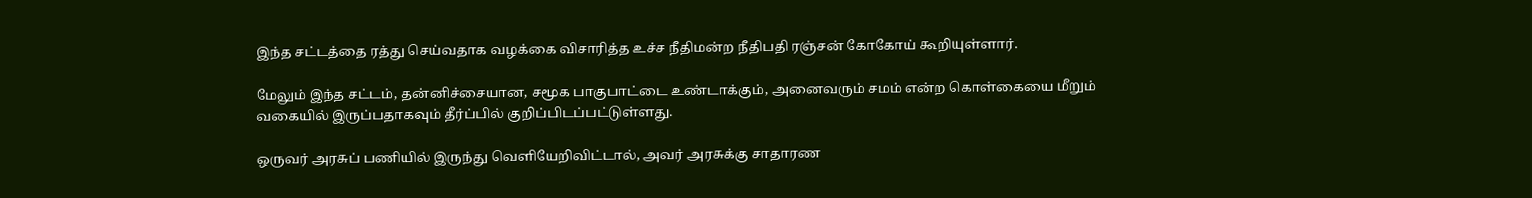இந்த சட்டத்தை ரத்து செய்வதாக வழக்கை விசாரித்த உச்ச நீதிமன்ற நீதிபதி ரஞ்சன் கோகோய் கூறியுள்ளார்.

மேலும் இந்த சட்டம், தன்னிச்சையான, சமூக பாகுபாட்டை உண்டாக்கும், அனைவரும் சமம் என்ற கொள்கையை மீறும் வகையில் இருப்பதாகவும் தீர்ப்பில் குறிப்பிடப்பட்டுள்ளது.

ஒருவர் அரசுப் பணியில் இருந்து வெளியேறிவிட்டால், அவர் அரசுக்கு சாதாரண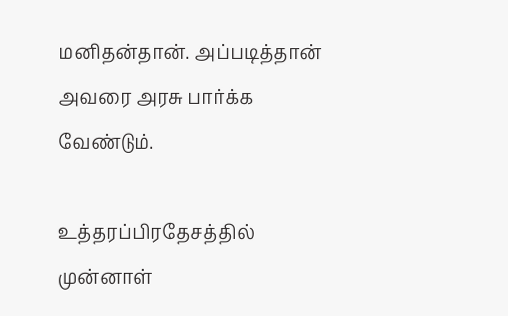மனிதன்தான். அப்படித்தான் அவரை அரசு பார்க்க வேண்டும்.

உத்தரப்பிரதேசத்தில் முன்னாள்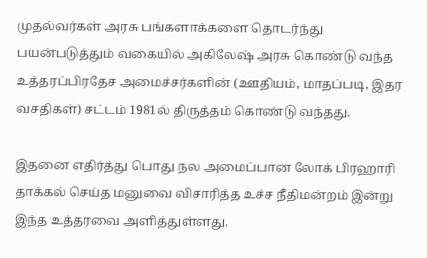முதல்வர்கள் அரசு பங்களாக்களை தொடர்ந்து பயன்படுத்தும் வகையில் அகிலேஷ் அரசு கொண்டு வந்த உத்தரப்பிரதேச அமைச்சர்களின் (ஊதியம், மாதப்படி, இதர வசதிகள்) சட்டம் 1981ல் திருத்தம் கொண்டு வந்தது.

இதனை எதிர்த்து பொது நல அமைப்பான லோக் பிரஹாரி தாக்கல் செய்த மனுவை விசாரித்த உச்ச நீதிமன்றம் இன்று இந்த உத்தரவை அளித்துள்ளது.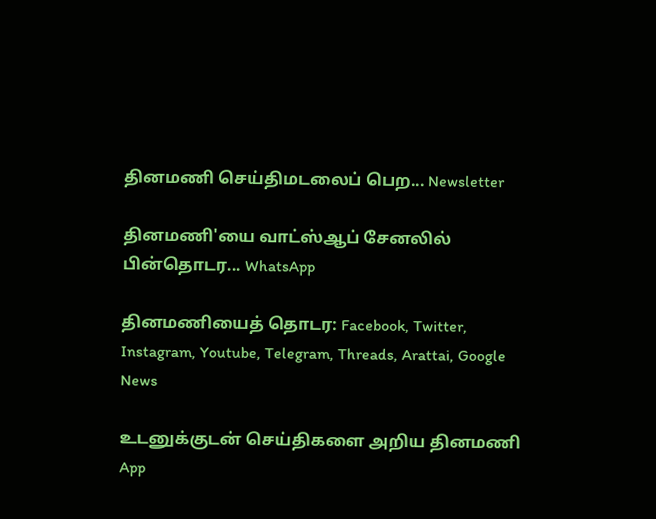தினமணி செய்திமடலைப் பெற... Newsletter

தினமணி'யை வாட்ஸ்ஆப் சேனலில் பின்தொடர... WhatsApp

தினமணியைத் தொடர: Facebook, Twitter, Instagram, Youtube, Telegram, Threads, Arattai, Google News

உடனுக்குடன் செய்திகளை அறிய தினமணி App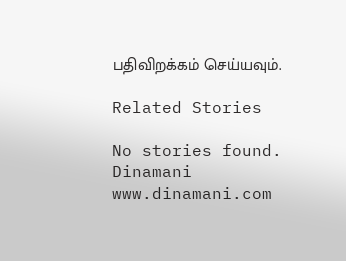பதிவிறக்கம் செய்யவும்.

Related Stories

No stories found.
Dinamani
www.dinamani.com